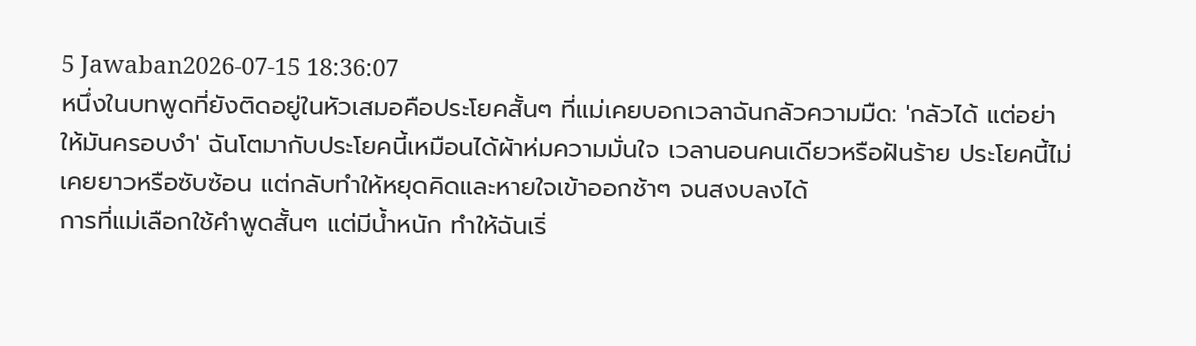5 Jawaban2026-07-15 18:36:07
หนึ่งในบทพูดที่ยังติดอยู่ในหัวเสมอคือประโยคสั้นๆ ที่แม่เคยบอกเวลาฉันกลัวความมืด: 'กลัวได้ แต่อย่าให้มันครอบงำ' ฉันโตมากับประโยคนี้เหมือนได้ผ้าห่มความมั่นใจ เวลานอนคนเดียวหรือฝันร้าย ประโยคนี้ไม่เคยยาวหรือซับซ้อน แต่กลับทำให้หยุดคิดและหายใจเข้าออกช้าๆ จนสงบลงได้
การที่แม่เลือกใช้คำพูดสั้นๆ แต่มีน้ำหนัก ทำให้ฉันเริ่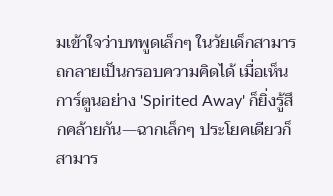มเข้าใจว่าบทพูดเล็กๆ ในวัยเด็กสามารถกลายเป็นกรอบความคิดได้ เมื่อเห็นการ์ตูนอย่าง 'Spirited Away' ก็ยิ่งรู้สึกคล้ายกัน—ฉากเล็กๆ ประโยคเดียวก็สามาร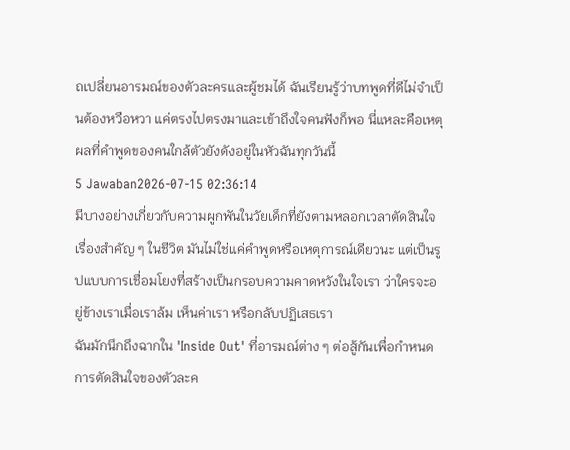ถเปลี่ยนอารมณ์ของตัวละครและผู้ชมได้ ฉันเรียนรู้ว่าบทพูดที่ดีไม่จำเป็นต้องหวือหวา แค่ตรงไปตรงมาและเข้าถึงใจคนฟังก็พอ นี่แหละคือเหตุผลที่คำพูดของคนใกล้ตัวยังดังอยู่ในหัวฉันทุกวันนี้
5 Jawaban2026-07-15 02:36:14
มีบางอย่างเกี่ยวกับความผูกพันในวัยเด็กที่ยังตามหลอกเวลาตัดสินใจเรื่องสำคัญ ๆ ในชีวิต มันไม่ใช่แค่คำพูดหรือเหตุการณ์เดียวนะ แต่เป็นรูปแบบการเชื่อมโยงที่สร้างเป็นกรอบความคาดหวังในใจเรา ว่าใครจะอยู่ข้างเราเมื่อเราล้ม เห็นค่าเรา หรือกลับปฏิเสธเรา
ฉันมักนึกถึงฉากใน 'Inside Out' ที่อารมณ์ต่าง ๆ ต่อสู้กันเพื่อกำหนดการตัดสินใจของตัวละค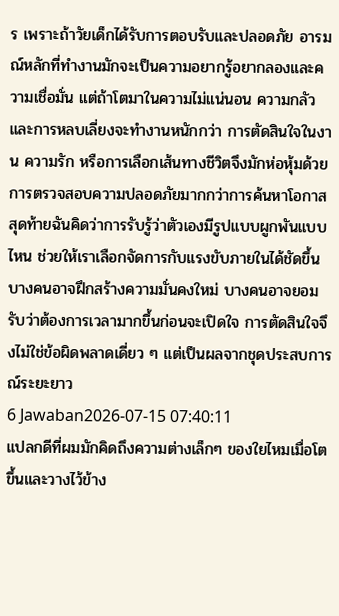ร เพราะถ้าวัยเด็กได้รับการตอบรับและปลอดภัย อารมณ์หลักที่ทำงานมักจะเป็นความอยากรู้อยากลองและความเชื่อมั่น แต่ถ้าโตมาในความไม่แน่นอน ความกลัวและการหลบเลี่ยงจะทำงานหนักกว่า การตัดสินใจในงาน ความรัก หรือการเลือกเส้นทางชีวิตจึงมักห่อหุ้มด้วยการตรวจสอบความปลอดภัยมากกว่าการค้นหาโอกาส
สุดท้ายฉันคิดว่าการรับรู้ว่าตัวเองมีรูปแบบผูกพันแบบไหน ช่วยให้เราเลือกจัดการกับแรงขับภายในได้ชัดขึ้น บางคนอาจฝึกสร้างความมั่นคงใหม่ บางคนอาจยอมรับว่าต้องการเวลามากขึ้นก่อนจะเปิดใจ การตัดสินใจจึงไม่ใช่ข้อผิดพลาดเดี่ยว ๆ แต่เป็นผลจากชุดประสบการณ์ระยะยาว
6 Jawaban2026-07-15 07:40:11
แปลกดีที่ผมมักคิดถึงความต่างเล็กๆ ของใยไหมเมื่อโตขึ้นและวางไว้ข้าง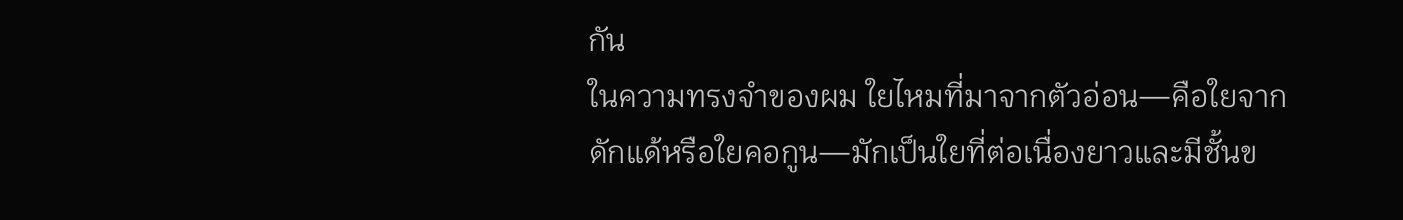กัน
ในความทรงจำของผม ใยไหมที่มาจากตัวอ่อน—คือใยจากดักแด้หรือใยคอกูน—มักเป็นใยที่ต่อเนื่องยาวและมีชั้นข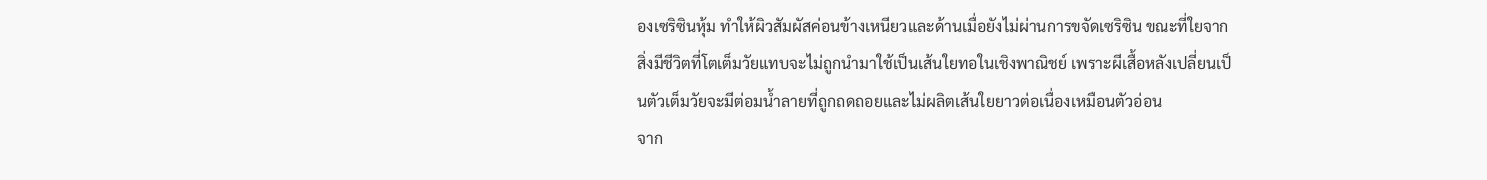องเซริซินหุ้ม ทำให้ผิวสัมผัสค่อนข้างเหนียวและด้านเมื่อยังไม่ผ่านการขจัดเซริซิน ขณะที่ใยจากสิ่งมีชีวิตที่โตเต็มวัยแทบจะไม่ถูกนำมาใช้เป็นเส้นใยทอในเชิงพาณิชย์ เพราะผีเสื้อหลังเปลี่ยนเป็นตัวเต็มวัยจะมีต่อมน้ำลายที่ถูกถดถอยและไม่ผลิตเส้นใยยาวต่อเนื่องเหมือนตัวอ่อน
จาก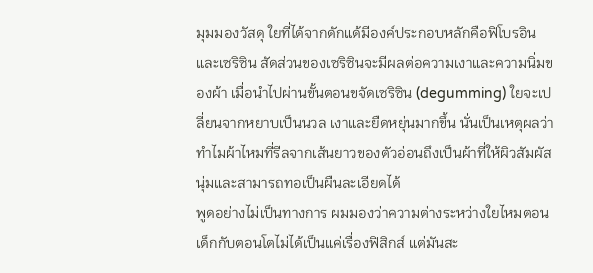มุมมองวัสดุ ใยที่ได้จากดักแด้มีองค์ประกอบหลักคือฟิโบรอินและเซริซิน สัดส่วนของเซริซินจะมีผลต่อความเงาและความนิ่มของผ้า เมื่อนำไปผ่านขั้นตอนขจัดเซริซิน (degumming) ใยจะเปลี่ยนจากหยาบเป็นนวล เงาและยืดหยุ่นมากขึ้น นั่นเป็นเหตุผลว่าทำไมผ้าไหมที่รีลจากเส้นยาวของตัวอ่อนถึงเป็นผ้าที่ให้ผิวสัมผัสนุ่มและสามารถทอเป็นผืนละเอียดได้
พูดอย่างไม่เป็นทางการ ผมมองว่าความต่างระหว่างใยไหมตอนเด็กกับตอนโตไม่ได้เป็นแค่เรื่องฟิสิกส์ แต่มันสะ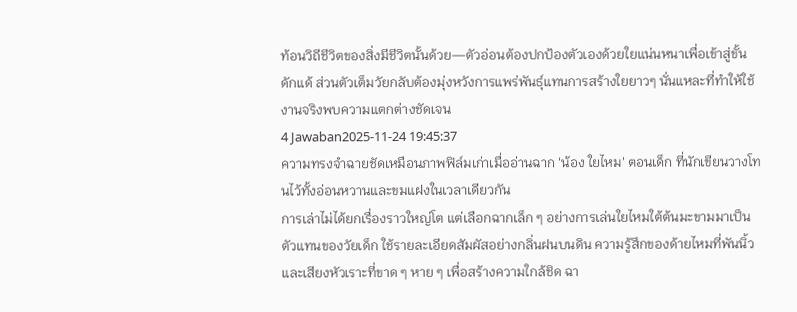ท้อนวิถีชีวิตของสิ่งมีชีวิตนั้นด้วย—ตัวอ่อนต้องปกป้องตัวเองด้วยใยแน่นหนาเพื่อเข้าสู่ขั้นดักแด้ ส่วนตัวเต็มวัยกลับต้องมุ่งหวังการแพร่พันธุ์แทนการสร้างใยยาวๆ นั่นแหละที่ทำให้ใช้งานจริงพบความแตกต่างชัดเจน
4 Jawaban2025-11-24 19:45:37
ความทรงจำฉายชัดเหมือนภาพฟิล์มเก่าเมื่ออ่านฉาก 'น้อง ใยไหม' ตอนเด็ก ที่นักเขียนวางโทนไว้ทั้งอ่อนหวานและขมแฝงในเวลาเดียวกัน
การเล่าไม่ได้ยกเรื่องราวใหญ่โต แต่เลือกฉากเล็ก ๆ อย่างการเล่นใยไหมใต้ต้นมะขามมาเป็นตัวแทนของวัยเด็ก ใช้รายละเอียดสัมผัสอย่างกลิ่นฝนบนดิน ความรู้สึกของด้ายไหมที่พันนิ้ว และเสียงหัวเราะที่ขาด ๆ หาย ๆ เพื่อสร้างความใกล้ชิด ฉา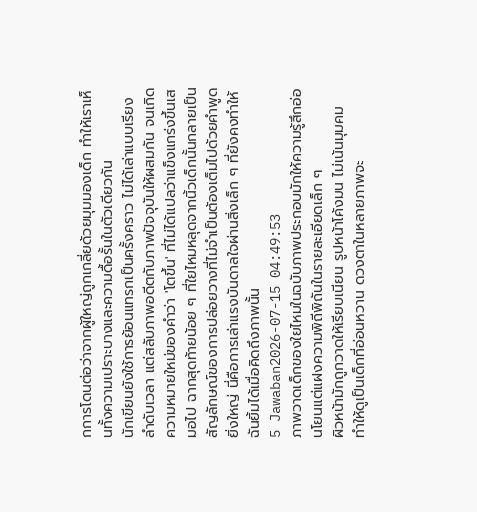กการโดนต่อว่าจากผู้ใหญ่ถูกเกลี่ยด้วยมุมมองเด็ก ทำให้เราเห็นทั้งความเปราะบางและความดื้อรั้นในตัวเดียวกัน
นักเขียนยังใช้การย้อนแทรกเป็นครั้งคราว ไม่ได้เล่าแบบเรียงลำดับเวลา แต่สลับภาพอดีตกับภาพปัจจุบันให้ผสมกัน จนเกิดความหมายใหม่ของคำว่า 'โตขึ้น' ที่ไม่ได้แปลว่าแข็งแกร่งขึ้นเสมอไป ฉากสุดท้ายน้อย ๆ ที่ใยไหมหลุดจากนิ้วเด็กนั้นกลายเป็นสัญลักษณ์ของการปล่อยวางที่ไม่จำเป็นต้องเต็มไปด้วยคำพูดยิ่งใหญ่ นี่คือการเล่าแรงบันดาลใจผ่านสิ่งเล็ก ๆ ที่ยังคงทำให้ฉันยิ้มได้เมื่อคิดถึงภาพนั้น
5 Jawaban2026-07-15 04:49:53
ภาพวาดเด็กของใยไหมในฉบับภาพประกอบมักให้ความรู้สึกอ่อนโยนแต่แฝงความพิถีพิถันในรายละเอียดเล็ก ๆ
ผิวหน้ามักถูกวาดให้เรียบเนียน รูปหน้าโค้งมน ไม่เน้นมุมคม ทำให้ดูเป็นเด็กที่อ่อนหวาน ดวงตาในหลายภาพจะ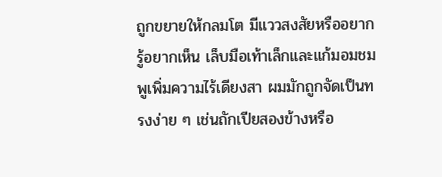ถูกขยายให้กลมโต มีแววสงสัยหรืออยากรู้อยากเห็น เล็บมือเท้าเล็กและแก้มอมชมพูเพิ่มความไร้เดียงสา ผมมักถูกจัดเป็นทรงง่าย ๆ เช่นถักเปียสองข้างหรือ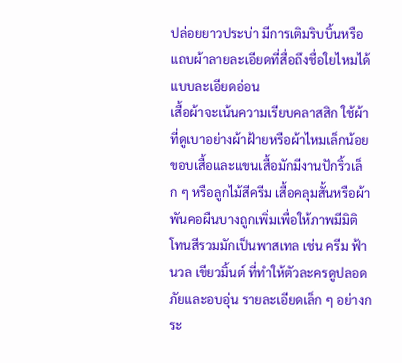ปล่อยยาวประบ่า มีการเติมริบบิ้นหรือแถบผ้าลายละเอียดที่สื่อถึงชื่อใยไหมได้แบบละเอียดอ่อน
เสื้อผ้าจะเน้นความเรียบคลาสสิก ใช้ผ้าที่ดูเบาอย่างผ้าฝ้ายหรือผ้าไหมเล็กน้อย ขอบเสื้อและแขนเสื้อมักมีงานปักริ้วเล็ก ๆ หรือลูกไม้สีครีม เสื้อคลุมสั้นหรือผ้าพันคอผืนบางถูกเพิ่มเพื่อให้ภาพมีมิติ โทนสีรวมมักเป็นพาสเทล เช่น ครีม ฟ้านวล เขียวมิ้นต์ ที่ทำให้ตัวละครดูปลอดภัยและอบอุ่น รายละเอียดเล็ก ๆ อย่างกระ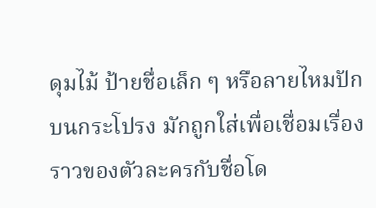ดุมไม้ ป้ายชื่อเล็ก ๆ หรือลายไหมปักบนกระโปรง มักถูกใส่เพื่อเชื่อมเรื่องราวของตัวละครกับชื่อโด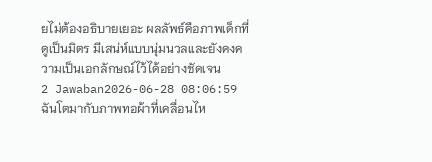ยไม่ต้องอธิบายเยอะ ผลลัพธ์คือภาพเด็กที่ดูเป็นมิตร มีเสน่ห์แบบนุ่มนวลและยังคงความเป็นเอกลักษณ์ไว้ได้อย่างชัดเจน
2 Jawaban2026-06-28 08:06:59
ฉันโตมากับภาพทอผ้าที่เคลื่อนไห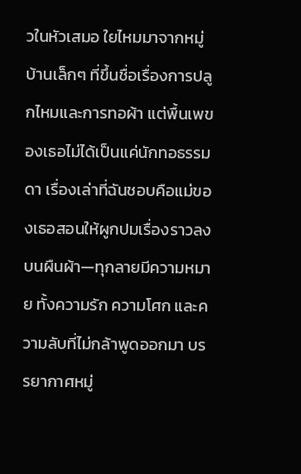วในหัวเสมอ ใยไหมมาจากหมู่บ้านเล็กๆ ที่ขึ้นชื่อเรื่องการปลูกไหมและการทอผ้า แต่พื้นเพของเธอไม่ได้เป็นแค่นักทอธรรมดา เรื่องเล่าที่ฉันชอบคือแม่ของเธอสอนให้ผูกปมเรื่องราวลงบนผืนผ้า—ทุกลายมีความหมาย ทั้งความรัก ความโศก และความลับที่ไม่กล้าพูดออกมา บรรยากาศหมู่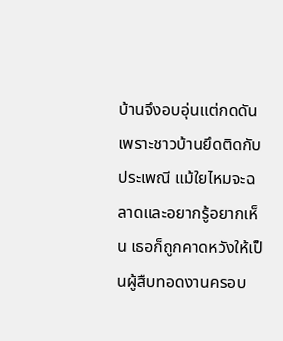บ้านจึงอบอุ่นแต่กดดัน เพราะชาวบ้านยึดติดกับประเพณี แม้ใยไหมจะฉลาดและอยากรู้อยากเห็น เธอก็ถูกคาดหวังให้เป็นผู้สืบทอดงานครอบ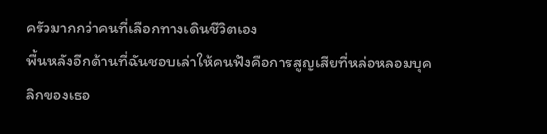ครัวมากกว่าคนที่เลือกทางเดินชีวิตเอง
พื้นหลังอีกด้านที่ฉันชอบเล่าให้คนฟังคือการสูญเสียที่หล่อหลอมบุคลิกของเธอ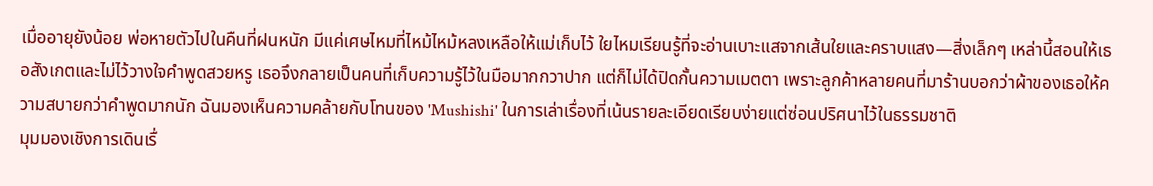เมื่ออายุยังน้อย พ่อหายตัวไปในคืนที่ฝนหนัก มีแค่เศษไหมที่ไหม้ไหม้หลงเหลือให้แม่เก็บไว้ ใยไหมเรียนรู้ที่จะอ่านเบาะแสจากเส้นใยและคราบแสง—สิ่งเล็กๆ เหล่านี้สอนให้เธอสังเกตและไม่ไว้วางใจคำพูดสวยหรู เธอจึงกลายเป็นคนที่เก็บความรู้ไว้ในมือมากกวาปาก แต่ก็ไม่ได้ปิดกั้นความเมตตา เพราะลูกค้าหลายคนที่มาร้านบอกว่าผ้าของเธอให้ความสบายกว่าคำพูดมากนัก ฉันมองเห็นความคล้ายกับโทนของ 'Mushishi' ในการเล่าเรื่องที่เน้นรายละเอียดเรียบง่ายแต่ซ่อนปริศนาไว้ในธรรมชาติ
มุมมองเชิงการเดินเรื่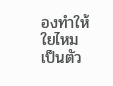องทำให้ใยไหมเป็นตัว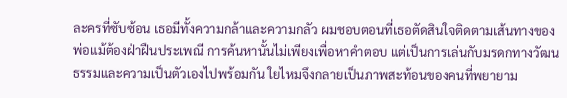ละครที่ซับซ้อน เธอมีทั้งความกล้าและความกลัว ผมชอบตอนที่เธอตัดสินใจติดตามเส้นทางของพ่อแม้ต้องฝ่าฝืนประเพณี การค้นหานั้นไม่เพียงเพื่อหาคำตอบ แต่เป็นการเล่นกับมรดกทางวัฒนธรรมและความเป็นตัวเองไปพร้อมกัน ใยไหมจึงกลายเป็นภาพสะท้อนของคนที่พยายาม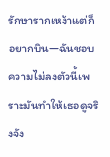รักษารากเหง้าแต่ก็อยากบิน—ฉันชอบความไม่ลงตัวนี้เพราะมันทำให้เธอดูจริงจัง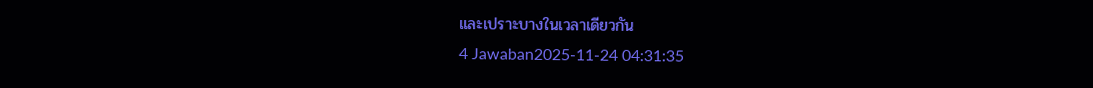และเปราะบางในเวลาเดียวกัน
4 Jawaban2025-11-24 04:31:35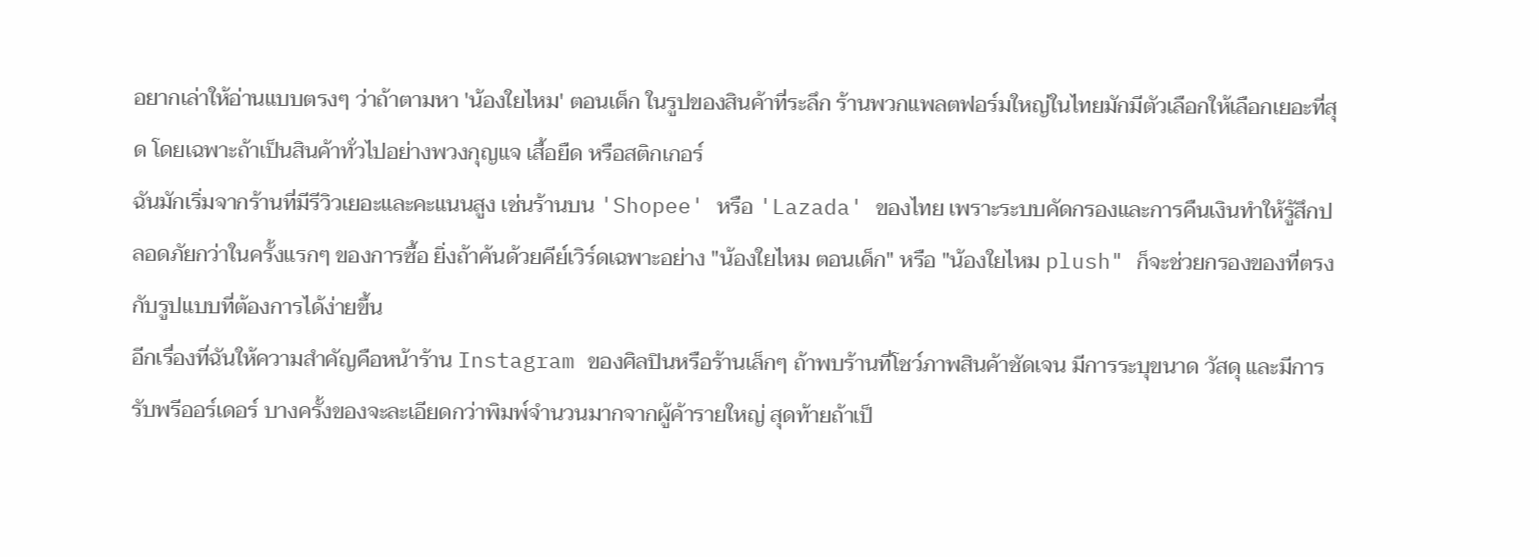อยากเล่าให้อ่านแบบตรงๆ ว่าถ้าตามหา 'น้องใยไหม' ตอนเด็ก ในรูปของสินค้าที่ระลึก ร้านพวกแพลตฟอร์มใหญ่ในไทยมักมีตัวเลือกให้เลือกเยอะที่สุด โดยเฉพาะถ้าเป็นสินค้าทั่วไปอย่างพวงกุญแจ เสื้อยืด หรือสติกเกอร์
ฉันมักเริ่มจากร้านที่มีรีวิวเยอะและคะแนนสูง เช่นร้านบน 'Shopee' หรือ 'Lazada' ของไทย เพราะระบบคัดกรองและการคืนเงินทำให้รู้สึกปลอดภัยกว่าในครั้งแรกๆ ของการซื้อ ยิ่งถ้าค้นด้วยคีย์เวิร์ดเฉพาะอย่าง "น้องใยไหม ตอนเด็ก" หรือ "น้องใยไหม plush" ก็จะช่วยกรองของที่ตรงกับรูปแบบที่ต้องการได้ง่ายขึ้น
อีกเรื่องที่ฉันให้ความสำคัญคือหน้าร้าน Instagram ของศิลปินหรือร้านเล็กๆ ถ้าพบร้านที่โชว์ภาพสินค้าชัดเจน มีการระบุขนาด วัสดุ และมีการรับพรีออร์เดอร์ บางครั้งของจะละเอียดกว่าพิมพ์จำนวนมากจากผู้ค้ารายใหญ่ สุดท้ายถ้าเป็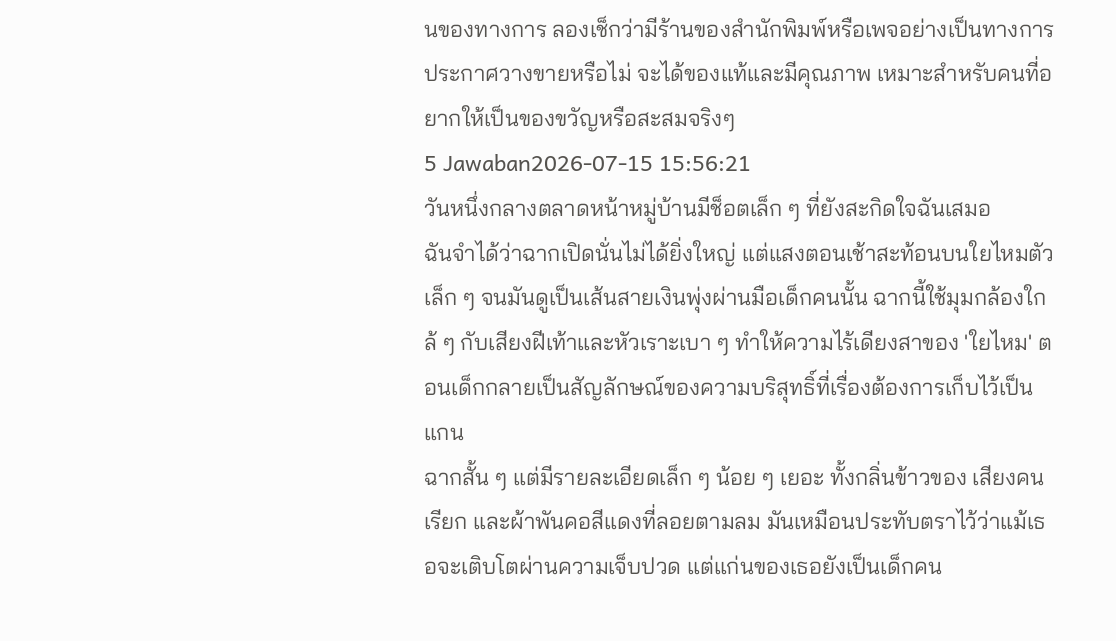นของทางการ ลองเช็กว่ามีร้านของสำนักพิมพ์หรือเพจอย่างเป็นทางการประกาศวางขายหรือไม่ จะได้ของแท้และมีคุณภาพ เหมาะสำหรับคนที่อยากให้เป็นของขวัญหรือสะสมจริงๆ
5 Jawaban2026-07-15 15:56:21
วันหนึ่งกลางตลาดหน้าหมู่บ้านมีช็อตเล็ก ๆ ที่ยังสะกิดใจฉันเสมอ
ฉันจำได้ว่าฉากเปิดนั่นไม่ได้ยิ่งใหญ่ แต่แสงตอนเช้าสะท้อนบนใยไหมตัวเล็ก ๆ จนมันดูเป็นเส้นสายเงินพุ่งผ่านมือเด็กคนนั้น ฉากนี้ใช้มุมกล้องใกล้ ๆ กับเสียงฝีเท้าและหัวเราะเบา ๆ ทำให้ความไร้เดียงสาของ 'ใยไหม' ตอนเด็กกลายเป็นสัญลักษณ์ของความบริสุทธิ์ที่เรื่องต้องการเก็บไว้เป็นแกน
ฉากสั้น ๆ แต่มีรายละเอียดเล็ก ๆ น้อย ๆ เยอะ ทั้งกลิ่นข้าวของ เสียงคนเรียก และผ้าพันคอสีแดงที่ลอยตามลม มันเหมือนประทับตราไว้ว่าแม้เธอจะเติบโตผ่านความเจ็บปวด แต่แก่นของเธอยังเป็นเด็กคน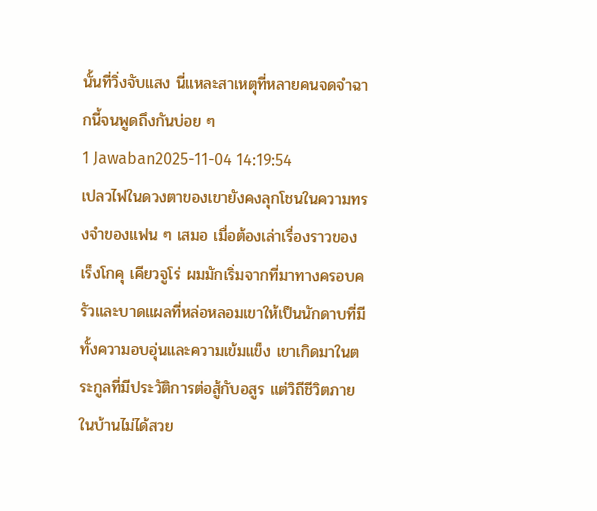นั้นที่วิ่งจับแสง นี่แหละสาเหตุที่หลายคนจดจำฉากนี้จนพูดถึงกันบ่อย ๆ
1 Jawaban2025-11-04 14:19:54
เปลวไฟในดวงตาของเขายังคงลุกโชนในความทรงจำของแฟน ๆ เสมอ เมื่อต้องเล่าเรื่องราวของเร็งโกคุ เคียวจูโร่ ผมมักเริ่มจากที่มาทางครอบครัวและบาดแผลที่หล่อหลอมเขาให้เป็นนักดาบที่มีทั้งความอบอุ่นและความเข้มแข็ง เขาเกิดมาในตระกูลที่มีประวัติการต่อสู้กับอสูร แต่วิถีชีวิตภายในบ้านไม่ได้สวย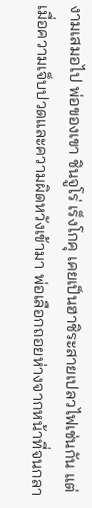งามเสมอไป พ่อของเขา ชินจูโร่ เร็งโกคุ เคยเป็นฮาชิระสายเปลวไฟเช่นกัน แต่เมื่อความเจ็บปวดและความผิดหวังเข้ามา พ่อเลือกถอยห่างจากหน้าที่จนกลา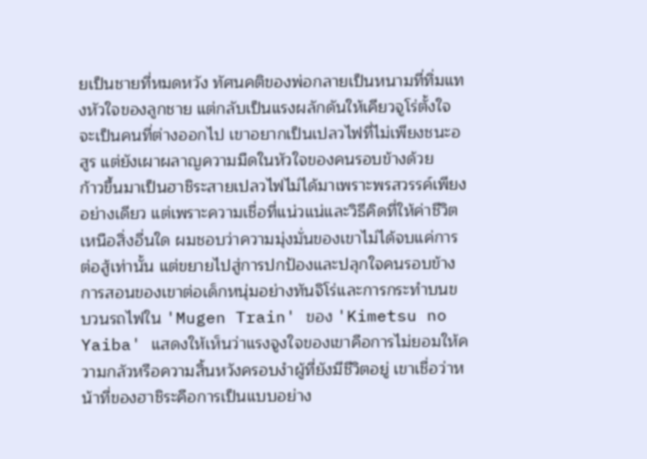ยเป็นชายที่หมดหวัง ทัศนคติของพ่อกลายเป็นหนามที่ทิ่มแทงหัวใจของลูกชาย แต่กลับเป็นแรงผลักดันให้เคียวจูโร่ตั้งใจจะเป็นคนที่ต่างออกไป เขาอยากเป็นเปลวไฟที่ไม่เพียงชนะอสูร แต่ยังเผาผลาญความมืดในหัวใจของคนรอบข้างด้วย
ก้าวขึ้นมาเป็นฮาชิระสายเปลวไฟไม่ได้มาเพราะพรสวรรค์เพียงอย่างเดียว แต่เพราะความเชื่อที่แน่วแน่และวิธีคิดที่ให้ค่าชีวิตเหนือสิ่งอื่นใด ผมชอบว่าความมุ่งมั่นของเขาไม่ได้จบแค่การต่อสู้เท่านั้น แต่ขยายไปสู่การปกป้องและปลุกใจคนรอบข้าง การสอนของเขาต่อเด็กหนุ่มอย่างทันจิโร่และการกระทำบนขบวนรถไฟใน 'Mugen Train' ของ 'Kimetsu no Yaiba' แสดงให้เห็นว่าแรงจูงใจของเขาคือการไม่ยอมให้ความกลัวหรือความสิ้นหวังครอบงำผู้ที่ยังมีชีวิตอยู่ เขาเชื่อว่าหน้าที่ของฮาชิระคือการเป็นแบบอย่าง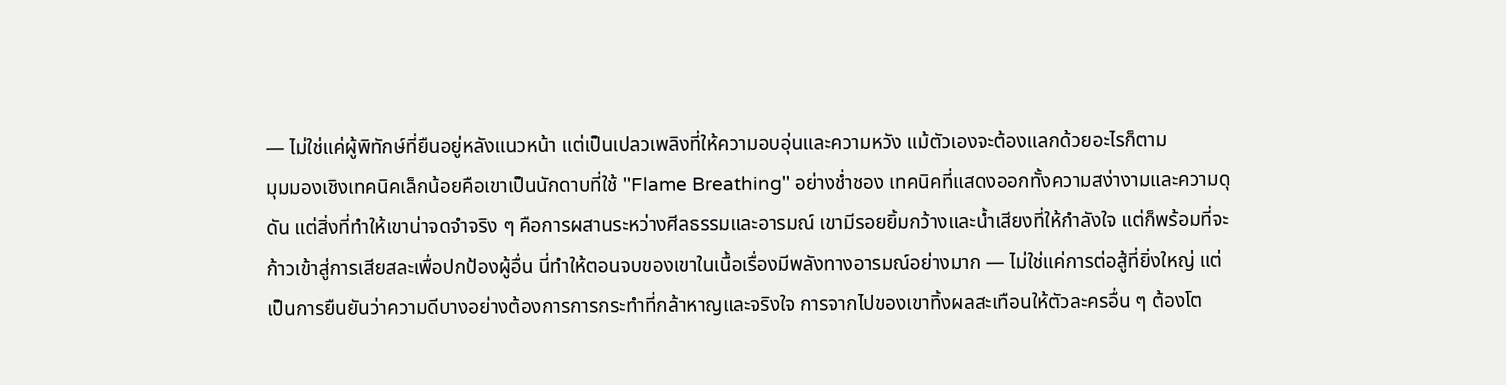— ไม่ใช่แค่ผู้พิทักษ์ที่ยืนอยู่หลังแนวหน้า แต่เป็นเปลวเพลิงที่ให้ความอบอุ่นและความหวัง แม้ตัวเองจะต้องแลกด้วยอะไรก็ตาม
มุมมองเชิงเทคนิคเล็กน้อยคือเขาเป็นนักดาบที่ใช้ ''Flame Breathing'' อย่างช่ำชอง เทคนิคที่แสดงออกทั้งความสง่างามและความดุดัน แต่สิ่งที่ทำให้เขาน่าจดจำจริง ๆ คือการผสานระหว่างศีลธรรมและอารมณ์ เขามีรอยยิ้มกว้างและน้ำเสียงที่ให้กำลังใจ แต่ก็พร้อมที่จะก้าวเข้าสู่การเสียสละเพื่อปกป้องผู้อื่น นี่ทำให้ตอนจบของเขาในเนื้อเรื่องมีพลังทางอารมณ์อย่างมาก — ไม่ใช่แค่การต่อสู้ที่ยิ่งใหญ่ แต่เป็นการยืนยันว่าความดีบางอย่างต้องการการกระทำที่กล้าหาญและจริงใจ การจากไปของเขาทิ้งผลสะเทือนให้ตัวละครอื่น ๆ ต้องโต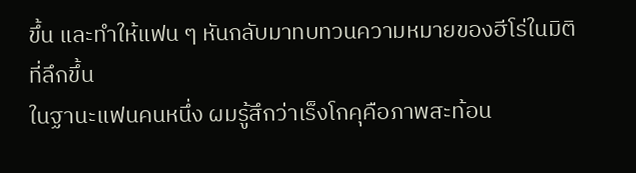ขึ้น และทำให้แฟน ๆ หันกลับมาทบทวนความหมายของฮีโร่ในมิติที่ลึกขึ้น
ในฐานะแฟนคนหนึ่ง ผมรู้สึกว่าเร็งโกคุคือภาพสะท้อน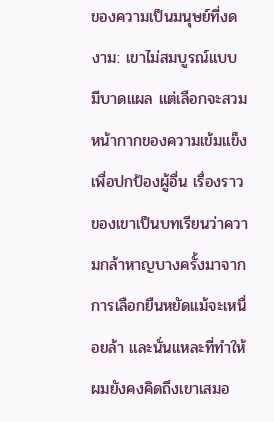ของความเป็นมนุษย์ที่งดงาม: เขาไม่สมบูรณ์แบบ มีบาดแผล แต่เลือกจะสวมหน้ากากของความเข้มแข็งเพื่อปกป้องผู้อื่น เรื่องราวของเขาเป็นบทเรียนว่าความกล้าหาญบางครั้งมาจากการเลือกยืนหยัดแม้จะเหนื่อยล้า และนั่นแหละที่ทำให้ผมยังคงคิดถึงเขาเสมอ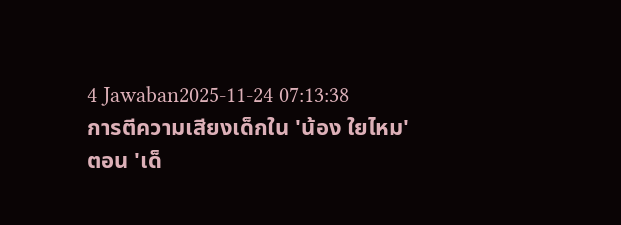4 Jawaban2025-11-24 07:13:38
การตีความเสียงเด็กใน 'น้อง ใยไหม' ตอน 'เด็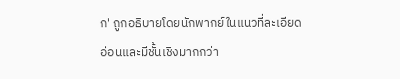ก' ถูกอธิบายโดยนักพากย์ในแนวที่ละเอียดอ่อนและมีชั้นเชิงมากกว่า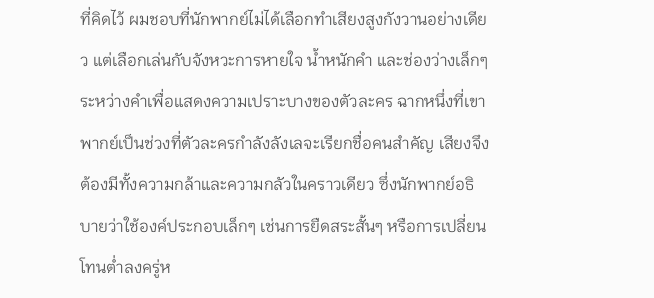ที่คิดไว้ ผมชอบที่นักพากย์ไม่ได้เลือกทำเสียงสูงกังวานอย่างเดียว แต่เลือกเล่นกับจังหวะการหายใจ น้ำหนักคำ และช่องว่างเล็กๆ ระหว่างคำเพื่อแสดงความเปราะบางของตัวละคร ฉากหนึ่งที่เขาพากย์เป็นช่วงที่ตัวละครกำลังลังเลจะเรียกชื่อคนสำคัญ เสียงจึงต้องมีทั้งความกล้าและความกลัวในคราวเดียว ซึ่งนักพากย์อธิบายว่าใช้องค์ประกอบเล็กๆ เช่นการยืดสระสั้นๆ หรือการเปลี่ยนโทนต่ำลงครู่ห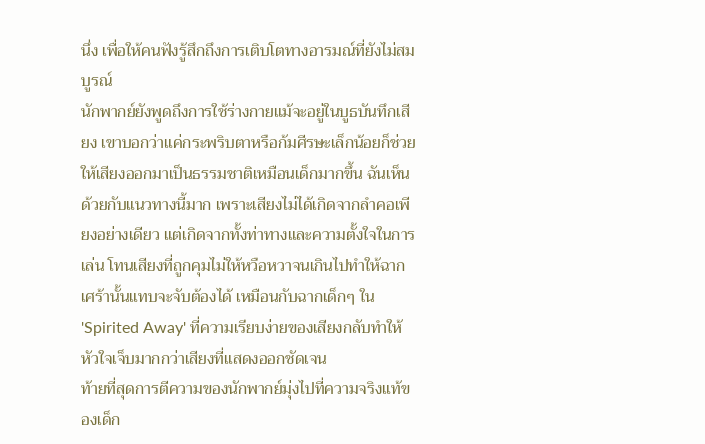นึ่ง เพื่อให้คนฟังรู้สึกถึงการเติบโตทางอารมณ์ที่ยังไม่สมบูรณ์
นักพากย์ยังพูดถึงการใช้ร่างกายแม้จะอยู่ในบูธบันทึกเสียง เขาบอกว่าแค่กระพริบตาหรือก้มศีรษะเล็กน้อยก็ช่วยให้เสียงออกมาเป็นธรรมชาติเหมือนเด็กมากขึ้น ฉันเห็นด้วยกับแนวทางนี้มาก เพราะเสียงไม่ได้เกิดจากลำคอเพียงอย่างเดียว แต่เกิดจากทั้งท่าทางและความตั้งใจในการเล่น โทนเสียงที่ถูกคุมไม่ให้หวือหวาจนเกินไปทำให้ฉากเศร้านั้นแทบจะจับต้องได้ เหมือนกับฉากเด็กๆ ใน 'Spirited Away' ที่ความเรียบง่ายของเสียงกลับทำให้หัวใจเจ็บมากกว่าเสียงที่แสดงออกชัดเจน
ท้ายที่สุดการตีความของนักพากย์มุ่งไปที่ความจริงแท้ของเด็ก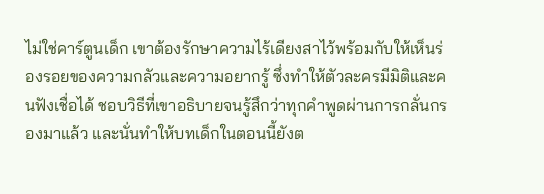ไม่ใช่คาร์ตูนเด็ก เขาต้องรักษาความไร้เดียงสาไว้พร้อมกับให้เห็นร่องรอยของความกลัวและความอยากรู้ ซึ่งทำให้ตัวละครมีมิติและคนฟังเชื่อได้ ชอบวิธีที่เขาอธิบายจนรู้สึกว่าทุกคำพูดผ่านการกลั่นกรองมาแล้ว และนั่นทำให้บทเด็กในตอนนี้ยังต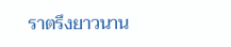ราตรึงยาวนาน